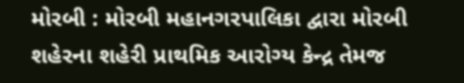મોરબી : મોરબી મહાનગરપાલિકા દ્વારા મોરબી શહેરના શહેરી પ્રાથમિક આરોગ્ય કેન્દ્ર તેમજ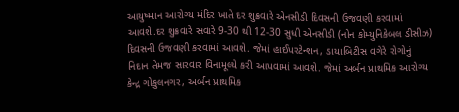આયુષ્માન આરોગ્ય મંદિર ખાતે દર શુક્રવારે એનસીડી દિવસની ઉજવણી કરવામાં આવશે.દર શુક્રવારે સવારે 9-30 થી 12-30 સુધી એનસીડી (નોન કોમ્યુનિકેબલ ડીસીઝ) દિવસની ઉજવણી કરવામાં આવશે. જેમાં હાઈપરટેન્શન, ડાયાબિટીસ વગેરે રોગોનું નિદાન તેમજ સારવાર વિનામૂલ્યે કરી આપવામાં આવશે. જેમાં અર્બન પ્રાથમિક આરોગ્ય કેન્દ્ર ગોકુલનગર, અર્બન પ્રાથમિક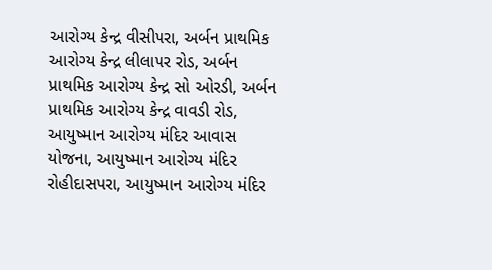આરોગ્ય કેન્દ્ર વીસીપરા, અર્બન પ્રાથમિક આરોગ્ય કેન્દ્ર લીલાપર રોડ, અર્બન પ્રાથમિક આરોગ્ય કેન્દ્ર સો ઓરડી, અર્બન પ્રાથમિક આરોગ્ય કેન્દ્ર વાવડી રોડ, આયુષ્માન આરોગ્ય મંદિર આવાસ યોજના, આયુષ્માન આરોગ્ય મંદિર રોહીદાસપરા, આયુષ્માન આરોગ્ય મંદિર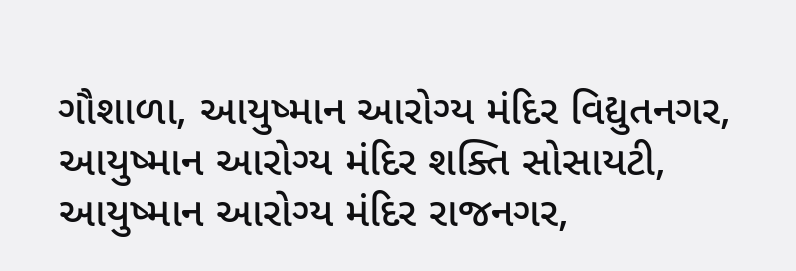ગૌશાળા, આયુષ્માન આરોગ્ય મંદિર વિદ્યુતનગર, આયુષ્માન આરોગ્ય મંદિર શક્તિ સોસાયટી, આયુષ્માન આરોગ્ય મંદિર રાજનગર,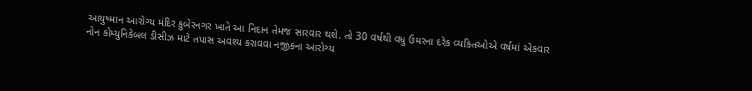આયુષ્માન આરોગ્ય મંદિર કુબેરનગર ખાતે આ નિદાન તેમજ સારવાર થશે. તો 30 વર્ષથી વધુ ઉમરના દરેક વ્યકિતઓએ વર્ષમાં એકવાર નોન કોમ્યુનિકેબલ ડીસીઝ માટે તપાસ અવશ્ય કરાવવા નજીકના આરોગ્ય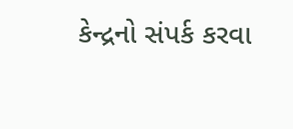કેન્દ્રનો સંપર્ક કરવા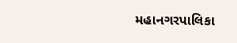મહાનગરપાલિકા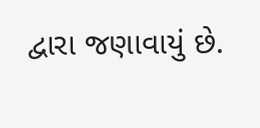દ્વારા જણાવાયું છે.